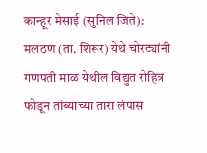कान्हूर मेसाई (सुनिल जिते): मलठण (ता. शिरूर) येथे चोरट्यांनी गणपती माळ येथील विद्युत रोहित्र फोडून तांब्याच्या तारा लंपास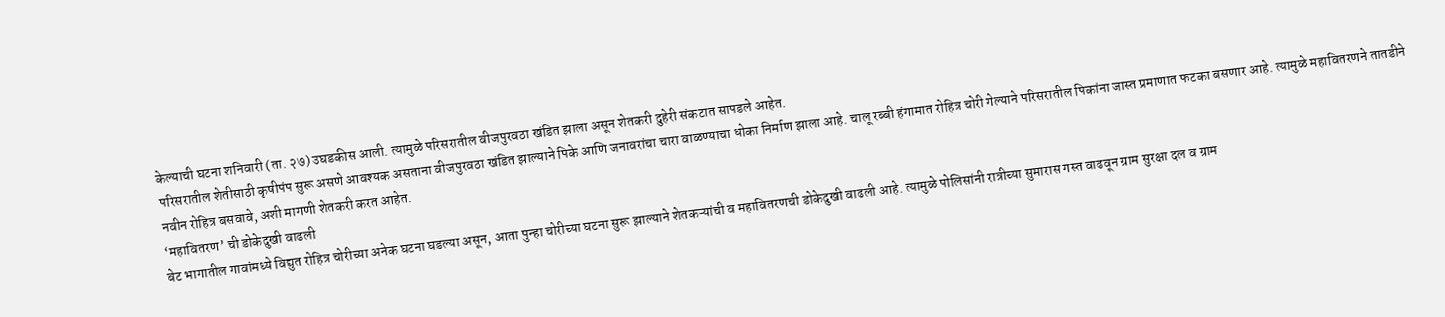केल्याची घटना शनिवारी (ता. २७) उघडकीस आली. त्यामुळे परिसरातील वीजपुरवठा खंडित झाला असून शेतकरी दुहेरी संकटात सापडले आहेत.
परिसरातील शेतीसाठी कृषीपंप सुरू असणे आवश्यक असताना वीजपुरवठा खंडित झाल्याने पिके आणि जनावरांचा चारा वाळण्याचा धोका निर्माण झाला आहे. चालू रब्बी हंगामात रोहित्र चोरी गेल्याने परिसरातील पिकांना जास्त प्रमाणात फटका बसणार आहे. त्यामुळे महावितरणने तातडीने नवीन रोहित्र बसवावे, अशी मागणी शेतकरी करत आहेत.
‘महावितरण’ ची डोकेदुखी वाढली
बेट भागातील गावांमध्ये विद्युत रोहित्र चोरीच्या अनेक घटना घडल्या असून, आता पुन्हा चोरीच्या घटना सुरू झाल्याने शेतकऱ्यांची व महावितरणची डोकेदुखी वाढली आहे. त्यामुळे पोलिसांनी रात्रीच्या सुमारास गस्त वाढवून ग्राम सुरक्षा दल व ग्राम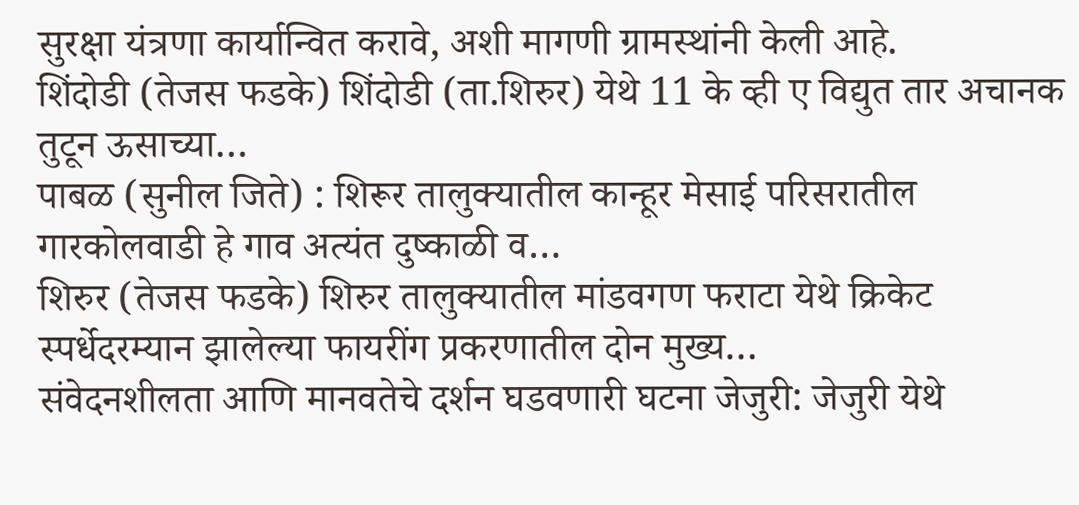सुरक्षा यंत्रणा कार्यान्वित करावे, अशी मागणी ग्रामस्थांनी केली आहे.
शिंदोडी (तेजस फडके) शिंदोडी (ता.शिरुर) येथे 11 के व्ही ए विद्युत तार अचानक तुटून ऊसाच्या…
पाबळ (सुनील जिते) : शिरूर तालुक्यातील कान्हूर मेसाई परिसरातील गारकोलवाडी हे गाव अत्यंत दुष्काळी व…
शिरुर (तेजस फडके) शिरुर तालुक्यातील मांडवगण फराटा येथे क्रिकेट स्पर्धेदरम्यान झालेल्या फायरींग प्रकरणातील दोन मुख्य…
संवेदनशीलता आणि मानवतेचे दर्शन घडवणारी घटना जेजुरी: जेजुरी येथे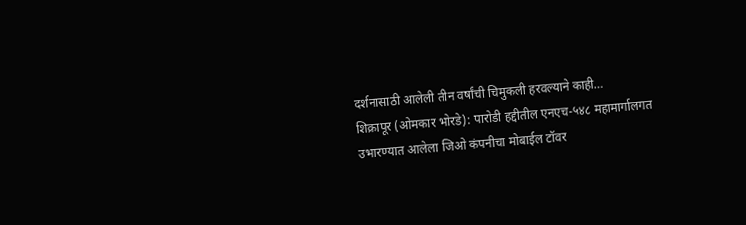दर्शनासाठी आलेली तीन वर्षांची चिमुकली हरवल्याने काही…
शिक्रापूर (ओमकार भोरडे): पारोडी हद्दीतील एनएच-५४८ महामार्गालगत उभारण्यात आलेला जिओ कंपनीचा मोबाईल टॉवर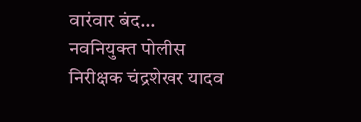वारंवार बंद…
नवनियुक्त पोलीस निरीक्षक चंद्रशेखर यादव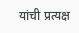यांची प्रत्यक्ष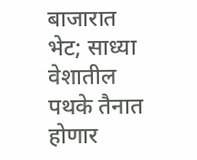बाजारात भेट; साध्या वेशातील पथके तैनात होणार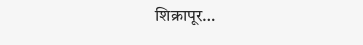शिक्रापूर…